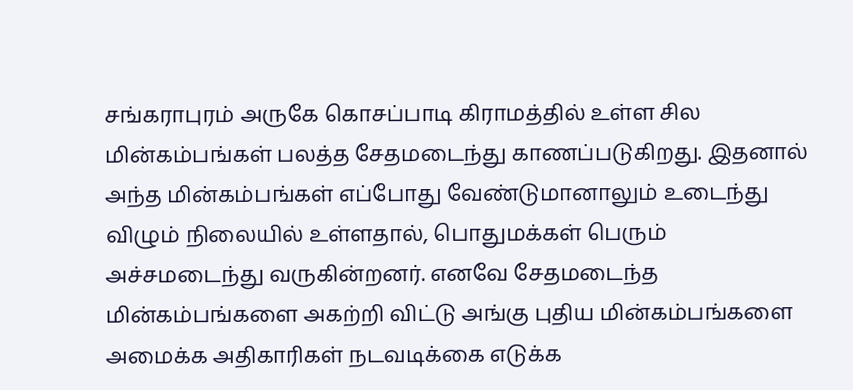சங்கராபுரம் அருகே கொசப்பாடி கிராமத்தில் உள்ள சில மின்கம்பங்கள் பலத்த சேதமடைந்து காணப்படுகிறது. இதனால் அந்த மின்கம்பங்கள் எப்போது வேண்டுமானாலும் உடைந்து விழும் நிலையில் உள்ளதால், பொதுமக்கள் பெரும் அச்சமடைந்து வருகின்றனர். எனவே சேதமடைந்த மின்கம்பங்களை அகற்றி விட்டு அங்கு புதிய மின்கம்பங்களை அமைக்க அதிகாரிகள் நடவடிக்கை எடுக்க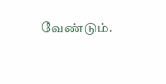வேண்டும்.